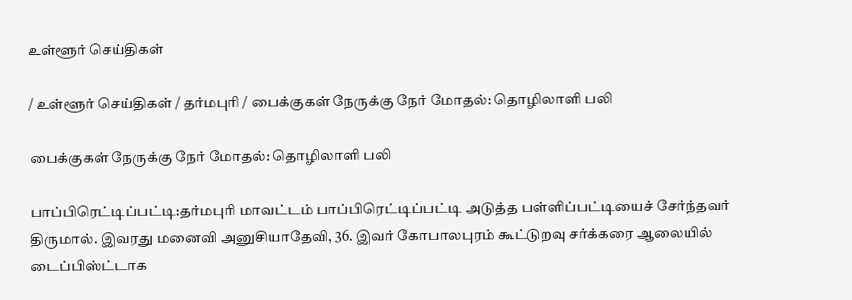உள்ளூர் செய்திகள்

/ உள்ளூர் செய்திகள் / தர்மபுரி / பைக்குகள் நேருக்கு நேர் மோதல்: தொழிலாளி பலி

பைக்குகள் நேருக்கு நேர் மோதல்: தொழிலாளி பலி

பாப்பிரெட்டிப்பட்டி:தர்மபுரி மாவட்டம் பாப்பிரெட்டிப்பட்டி அடுத்த பள்ளிப்பட்டியைச் சேர்ந்தவர் திருமால். இவரது மனைவி அனுசியாதேவி, 36. இவர் கோபாலபுரம் கூட்டுறவு சர்க்கரை ஆலையில் டைப்பிஸ்ட்டாக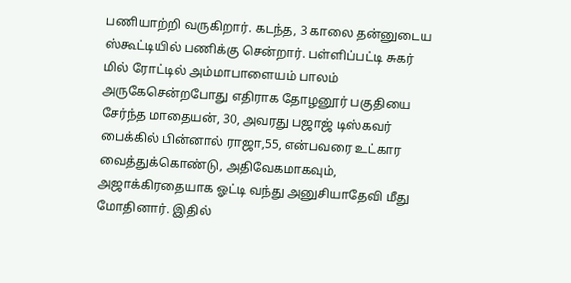பணியாற்றி வருகிறார். கடந்த, 3 காலை தன்னுடைய ஸ்கூட்டியில் பணிக்கு சென்றார். பள்ளிப்பட்டி சுகர் மில் ரோட்டில் அம்மாபாளையம் பாலம் அருகேசென்றபோது எதிராக தோழனூர் பகுதியை சேர்ந்த மாதையன், 30, அவரது பஜாஜ் டிஸ்கவர் பைக்கில் பின்னால் ராஜா,55, என்பவரை உட்கார வைத்துக்கொண்டு, அதிவேகமாகவும், அஜாக்கிரதையாக ஓட்டி வந்து அனுசியாதேவி மீது மோதினார். இதில்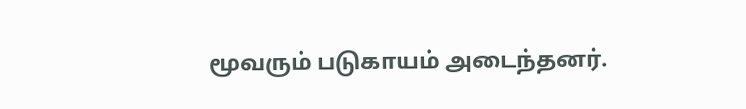மூவரும் படுகாயம் அடைந்தனர்.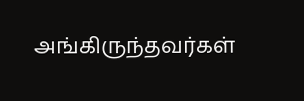அங்கிருந்தவர்கள்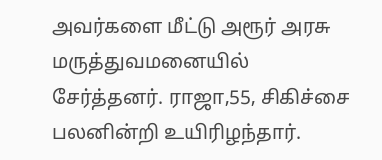அவர்களை மீட்டு அரூர் அரசு மருத்துவமனையில் சேர்த்தனர். ராஜா,55, சிகிச்சை பலனின்றி உயிரிழந்தார்.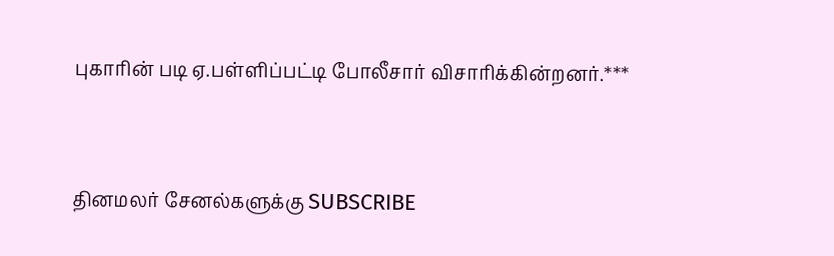புகாரின் படி ஏ.பள்ளிப்பட்டி போலீசார் விசாரிக்கின்றனர்.***


தினமலர் சேனல்களுக்கு SUBSCRIBE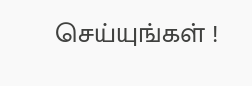செய்யுங்கள் !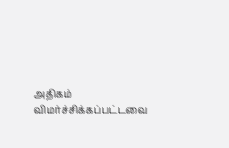அதிகம் விமர்ச்சிக்கப்பட்டவை